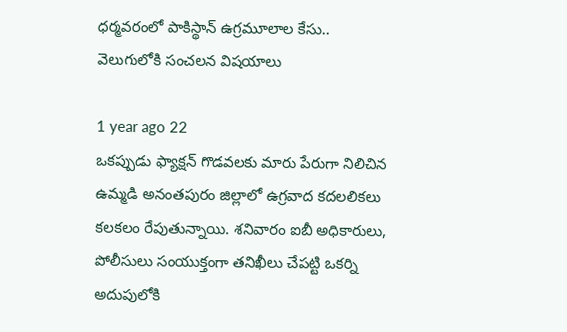ధర్మవరంలో పాకిస్థాన్ ఉగ్రమూలాల కేసు.. వెలుగులోకి సంచలన విషయాలు

1 year ago 22
ఒకప్పుడు ఫ్యాక్షన్ గొడవలకు మారు పేరుగా నిలిచిన ఉమ్మడి అనంతపురం జిల్లాలో ఉగ్రవాద కదలలికలు కలకలం రేపుతున్నాయి. శనివారం ఐబీ అధికారులు, పోలీసులు సంయుక్తంగా తనిఖీలు చేపట్టి ఒకర్ని అదుపులోకి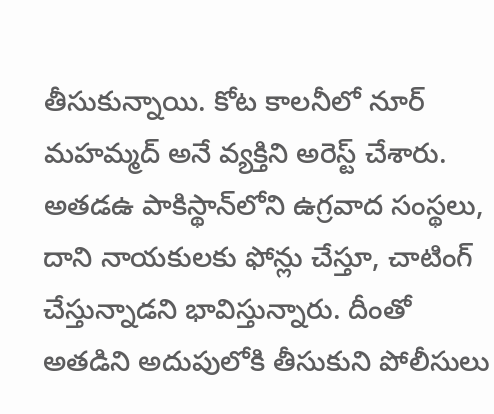తీసుకున్నాయి. కోట కాలనీలో నూర్ మహమ్మద్‌ అనే వ్యక్తిని అరెస్ట్ చేశారు. అతడఉ పాకిస్థాన్‌లోని ఉగ్రవాద సంస్థలు, దాని నాయకులకు ఫోన్లు చేస్తూ, చాటింగ్ చేస్తున్నాడని భావిస్తున్నారు. దీంతో అతడిని అదుపులోకి తీసుకుని పోలీసులు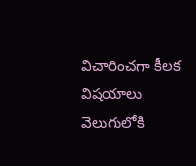విచారించగా కీలక విషయాలు వెలుగులోకి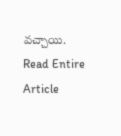వచ్చాయి.
Read Entire Article